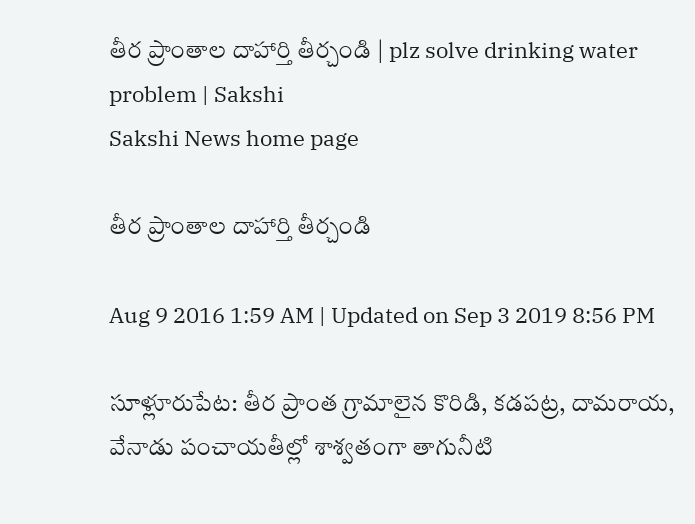తీర ప్రాంతాల దాహార్తి తీర్చండి | plz solve drinking water problem | Sakshi
Sakshi News home page

తీర ప్రాంతాల దాహార్తి తీర్చండి

Aug 9 2016 1:59 AM | Updated on Sep 3 2019 8:56 PM

సూళ్లూరుపేట: తీర ప్రాంత గ్రామాలైన కొరిడి, కడపట్ర, దామరాయ, వేనాడు పంచాయతీల్లో శాశ్వతంగా తాగునీటి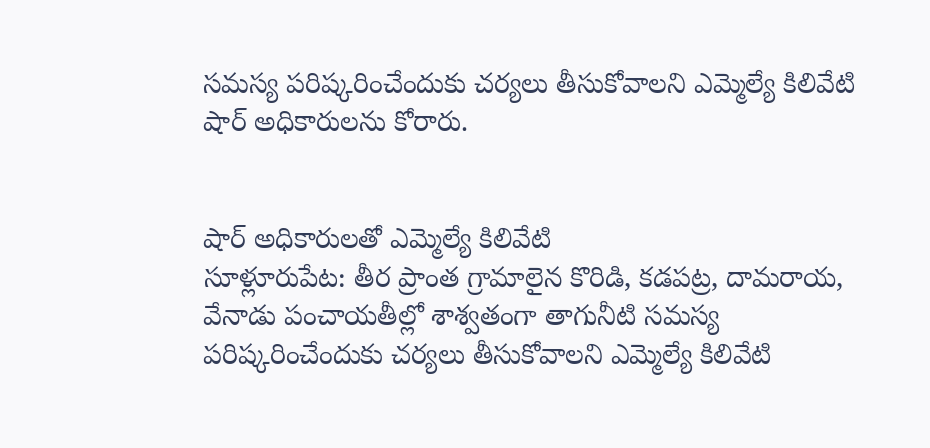సమస్య పరిష్కరించేందుకు చర్యలు తీసుకోవాలని ఎమ్మెల్యే కిలివేటి షార్‌ అధికారులను కోరారు.


షార్‌ అధికారులతో ఎమ్మెల్యే కిలివేటి
సూళ్లూరుపేట: తీర ప్రాంత గ్రామాలైన కొరిడి, కడపట్ర, దామరాయ, వేనాడు పంచాయతీల్లో శాశ్వతంగా తాగునీటి సమస్య పరిష్కరించేందుకు చర్యలు తీసుకోవాలని ఎమ్మెల్యే కిలివేటి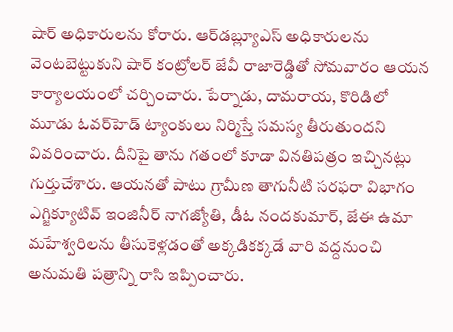షార్‌ అధికారులను కోరారు. ఆర్‌డబ్ల్యూఎస్‌ అధికారులను వెంటబెట్టుకుని షార్‌ కంట్రోలర్‌ జేవీ రాజారెడ్డితో సోమవారం ఆయన కార్యాలయంలో చర్చించారు. పేర్నాడు, దామరాయ, కొరిడిలో మూడు ఓవర్‌హెడ్‌ ట్యాంకులు నిర్మిస్తే సమస్య తీరుతుందని వివరించారు. దీనిపై తాను గతంలో కూడా వినతిపత్రం ఇచ్చినట్లు గుర్తుచేశారు. ఆయనతో పాటు గ్రామీణ తాగునీటి సరఫరా విభాగం ఎగ్జిక్యూటివ్‌ ఇంజినీర్‌ నాగజ్యోతి, డీఓ నందకుమార్, జేఈ ఉమా మహేశ్వరిలను తీసుకెళ్లడంతో అక్కడికక్కడే వారి వద్దనుంచి అనుమతి పత్రాన్ని రాసి ఇప్పించారు.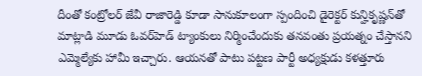దీంతో కంట్రోలర్‌ జేవీ రాజారెడ్డి కూడా సానుకూలంగా స్పందించి డైరెక్టర్‌ కున్హికృష్ణన్‌తో మాట్లాడి మూడు ఓవర్‌హెడ్‌ ట్యాంకులు నిర్మించేందుకు తనవంతు ప్రయత్నం చేస్తానని ఎమ్మెల్యేకు హామీ ఇచ్చారు. ఆయనతో పాటు పట్టణ పార్టీ అధ్యక్షుడు కళత్తూరు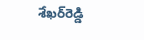శేఖర్‌రెడ్డి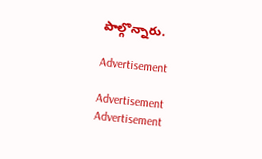పాల్గొన్నారు.

Advertisement

Advertisement
Advertisement